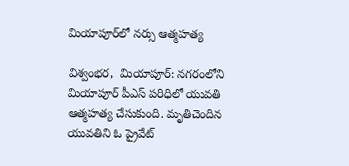మియాపూర్‌లో నర్సు ఆత్మహత్య

విశ్వంభర,  మియాపూర్‌: నగరంలోని మియాపూర్ పీఎస్‌ పరిధిలో యువతి ఆత్మహత్య చేసుకుంది. మృతిచెందిన యువతిని ఓ ప్రైవేట్‌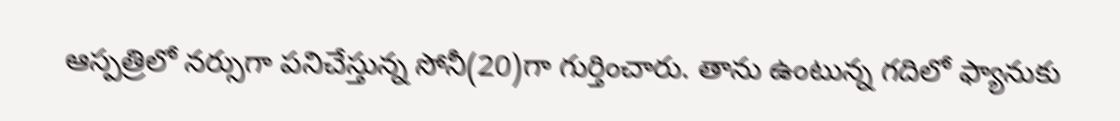ఆస్పత్రిలో నర్సుగా పనిచేస్తున్న సోనీ(20)గా గుర్తించారు. తాను ఉంటున్న గదిలో ఫ్యానుకు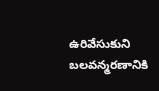ఉరివేసుకుని బలవన్మరణానికి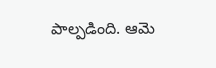పాల్పడింది. ఆమె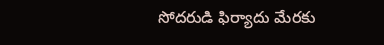సోదరుడి ఫిర్యాదు మేరకు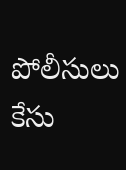పోలీసులు కేసు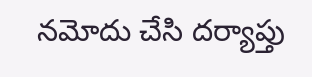నమోదు చేసి దర్యాప్తు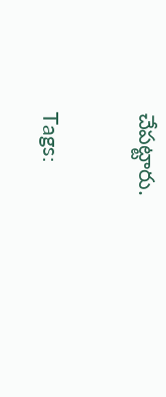చేపట్టారు.

Tags: